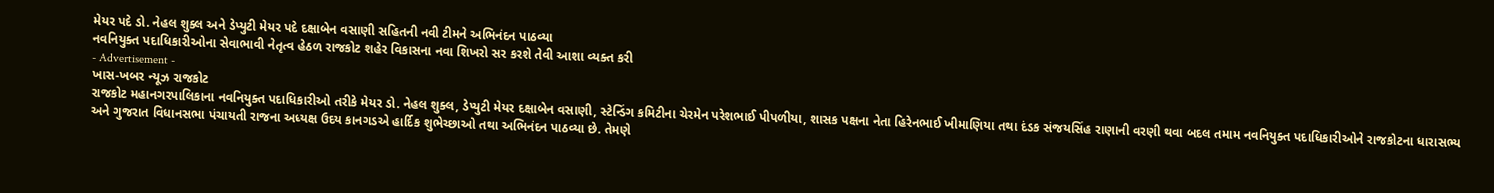મેયર પદે ડો. નેહલ શુક્લ અને ડેપ્યુટી મેયર પદે દક્ષાબેન વસાણી સહિતની નવી ટીમને અભિનંદન પાઠવ્યા
નવનિયુક્ત પદાધિકારીઓના સેવાભાવી નેતૃત્વ હેઠળ રાજકોટ શહેર વિકાસના નવા શિખરો સર કરશે તેવી આશા વ્યક્ત કરી
- Advertisement -
ખાસ-ખબર ન્યૂઝ રાજકોટ
રાજકોટ મહાનગરપાલિકાના નવનિયુક્ત પદાધિકારીઓ તરીકે મેયર ડો. નેહલ શુક્લ, ડેપ્યુટી મેયર દક્ષાબેન વસાણી, સ્ટેન્ડિંગ કમિટીના ચેરમેન પરેશભાઈ પીપળીયા, શાસક પક્ષના નેતા હિરેનભાઈ ખીમાણિયા તથા દંડક સંજયસિંહ રાણાની વરણી થવા બદલ તમામ નવનિયુક્ત પદાધિકારીઓને રાજકોટના ધારાસભ્ય અને ગુજરાત વિધાનસભા પંચાયતી રાજના અધ્યક્ષ ઉદય કાનગડએ હાર્દિક શુભેચ્છાઓ તથા અભિનંદન પાઠવ્યા છે. તેમણે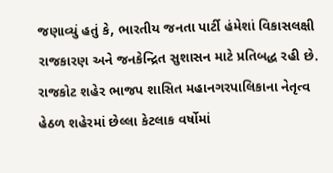જણાવ્યું હતું કે, ભારતીય જનતા પાર્ટી હંમેશાં વિકાસલક્ષી રાજકારણ અને જનકેન્દ્રિત સુશાસન માટે પ્રતિબદ્ધ રહી છે. રાજકોટ શહેર ભાજપ શાસિત મહાનગરપાલિકાના નેતૃત્વ હેઠળ શહેરમાં છેલ્લા કેટલાક વર્ષોમાં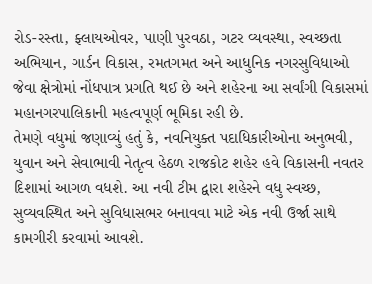રોડ-રસ્તા, ફ્લાયઓવર, પાણી પુરવઠા, ગટર વ્યવસ્થા, સ્વચ્છતા અભિયાન, ગાર્ડન વિકાસ, રમતગમત અને આધુનિક નગરસુવિધાઓ જેવા ક્ષેત્રોમાં નોંધપાત્ર પ્રગતિ થઈ છે અને શહેરના આ સર્વાંગી વિકાસમાં મહાનગરપાલિકાની મહત્વપૂર્ણ ભૂમિકા રહી છે.
તેમણે વધુમાં જણાવ્યું હતું કે, નવનિયુક્ત પદાધિકારીઓના અનુભવી, યુવાન અને સેવાભાવી નેતૃત્વ હેઠળ રાજકોટ શહેર હવે વિકાસની નવતર દિશામાં આગળ વધશે. આ નવી ટીમ દ્વારા શહેરને વધુ સ્વચ્છ, સુવ્યવસ્થિત અને સુવિધાસભર બનાવવા માટે એક નવી ઉર્જા સાથે કામગીરી કરવામાં આવશે.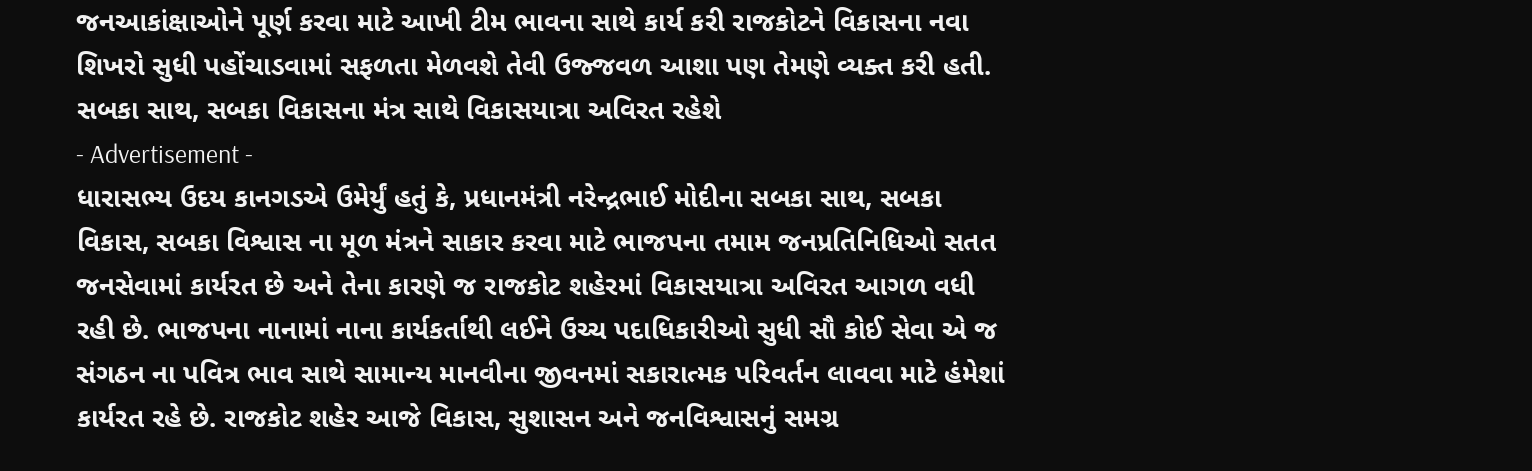જનઆકાંક્ષાઓને પૂર્ણ કરવા માટે આખી ટીમ ભાવના સાથે કાર્ય કરી રાજકોટને વિકાસના નવા શિખરો સુધી પહોંચાડવામાં સફળતા મેળવશે તેવી ઉજ્જવળ આશા પણ તેમણે વ્યક્ત કરી હતી.
સબકા સાથ, સબકા વિકાસના મંત્ર સાથે વિકાસયાત્રા અવિરત રહેશે
- Advertisement -
ધારાસભ્ય ઉદય કાનગડએ ઉમેર્યું હતું કે, પ્રધાનમંત્રી નરેન્દ્રભાઈ મોદીના સબકા સાથ, સબકા વિકાસ, સબકા વિશ્વાસ ના મૂળ મંત્રને સાકાર કરવા માટે ભાજપના તમામ જનપ્રતિનિધિઓ સતત જનસેવામાં કાર્યરત છે અને તેના કારણે જ રાજકોટ શહેરમાં વિકાસયાત્રા અવિરત આગળ વધી રહી છે. ભાજપના નાનામાં નાના કાર્યકર્તાથી લઈને ઉચ્ચ પદાધિકારીઓ સુધી સૌ કોઈ સેવા એ જ સંગઠન ના પવિત્ર ભાવ સાથે સામાન્ય માનવીના જીવનમાં સકારાત્મક પરિવર્તન લાવવા માટે હંમેશાં કાર્યરત રહે છે. રાજકોટ શહેર આજે વિકાસ, સુશાસન અને જનવિશ્વાસનું સમગ્ર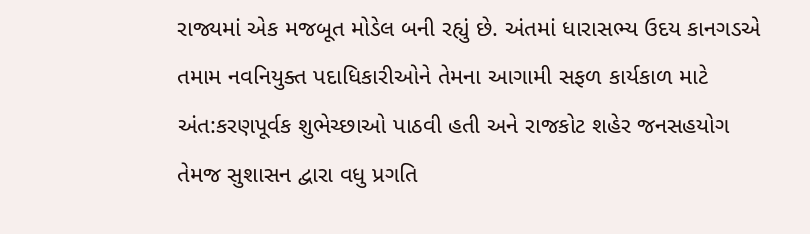રાજ્યમાં એક મજબૂત મોડેલ બની રહ્યું છે. અંતમાં ધારાસભ્ય ઉદય કાનગડએ તમામ નવનિયુક્ત પદાધિકારીઓને તેમના આગામી સફળ કાર્યકાળ માટે અંત:કરણપૂર્વક શુભેચ્છાઓ પાઠવી હતી અને રાજકોટ શહેર જનસહયોગ તેમજ સુશાસન દ્વારા વધુ પ્રગતિ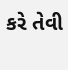કરે તેવી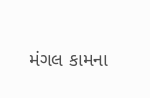મંગલ કામના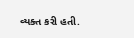વ્યક્ત કરી હતી.